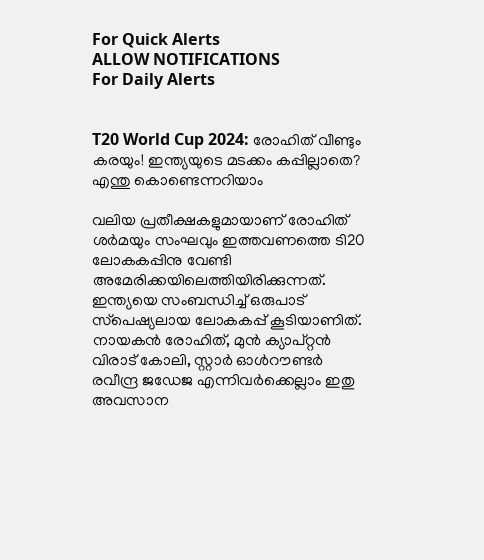For Quick Alerts
ALLOW NOTIFICATIONS
For Daily Alerts


T20 World Cup 2024: രോഹിത് വീണ്ടും കരയും! ഇന്ത്യയുടെ മടക്കം കപ്പില്ലാതെ? എന്തു കൊണ്ടെന്നറിയാം

വലിയ പ്രതീക്ഷകളുമായാണ് രോഹിത് ശര്‍മയും സംഘവും ഇത്തവണത്തെ ടി20 ലോകകപ്പിനു വേണ്ടി അമേരിക്കയിലെത്തിയിരിക്കുന്നത്. ഇന്ത്യയെ സംബന്ധിച്ച് ഒരുപാട് സ്‌പെഷ്യലായ ലോകകപ്പ് കൂടിയാണിത്. നായകന്‍ രോഹിത്, മുന്‍ ക്യാപ്റ്റന്‍ വിരാട് കോലി, സ്റ്റാര്‍ ഓള്‍റൗണ്ടര്‍ രവീന്ദ്ര ജഡേജ എന്നിവര്‍ക്കെല്ലാം ഇതു അവസാന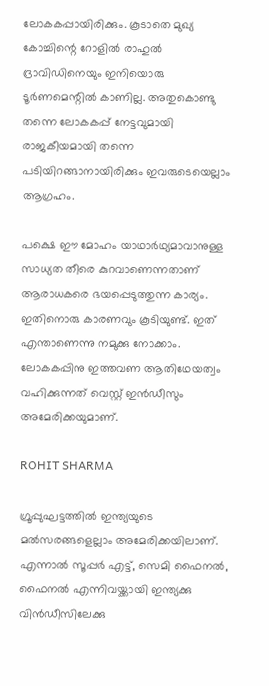ലോകകപ്പായിരിക്കും. കൂടാതെ മുഖ്യ കോച്ചിന്റെ റോളില്‍ രാഹുല്‍ ദ്രാവിഡിനെയും ഇനിയൊരു ടൂര്‍ണമെന്റില്‍ കാണില്ല. അതുകൊണ്ടു തന്നെ ലോകകപ്പ് നേട്ടവുമായി രാജകീയമായി തന്നെ പടിയിറങ്ങാനായിരിക്കും ഇവരുടെയെല്ലാം ആഗ്രഹം.

പക്ഷെ ഈ മോഹം യാഥാര്‍ഥ്യമാവാനുള്ള സാധ്യത തീരെ കുറവാണെന്നതാണ് ആരാധകരെ ഭയപ്പെടുത്തുന്ന കാര്യം. ഇതിനൊരു കാരണവും കൂടിയുണ്ട്. ഇത് എന്താണെന്നു നമുക്കു നോക്കാം. ലോകകപ്പിനു ഇത്തവണ ആതിഥേയത്വം വഹിക്കുന്നത് വെസ്റ്റ് ഇന്‍ഡീസും അമേരിക്കയുമാണ്.

ROHIT SHARMA

ഗ്രൂപ്പുഘട്ടത്തില്‍ ഇന്ത്യയുടെ മല്‍സരങ്ങളെല്ലാം അമേരിക്കയിലാണ്. എന്നാല്‍ സൂപ്പര്‍ എട്ട്, സെമി ഫൈനല്‍, ഫൈനല്‍ എന്നിവയ്ക്കായി ഇന്ത്യക്കു വിന്‍ഡീസിലേക്കു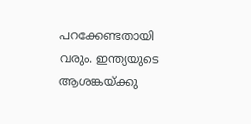പറക്കേണ്ടതായി വരും. ഇന്ത്യയുടെ ആശങ്കയ്ക്കു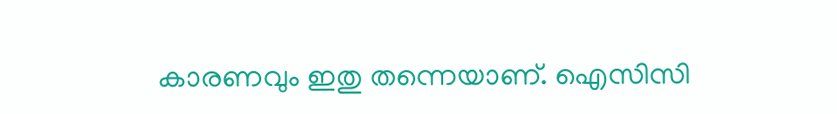കാരണവും ഇതു തന്നെയാണ്. ഐസിസി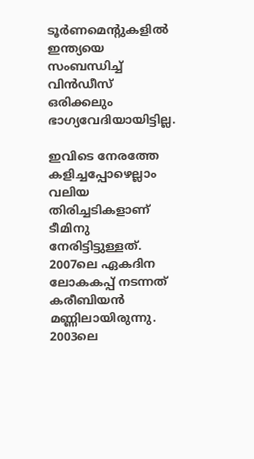ടൂര്‍ണമെന്റുകളില്‍ ഇന്ത്യയെ സംബന്ധിച്ച് വിന്‍ഡീസ് ഒരിക്കലും ഭാഗ്യവേദിയായിട്ടില്ല.

ഇവിടെ നേരത്തേ കളിച്ചപ്പോഴെല്ലാം വലിയ തിരിച്ചടികളാണ് ടീമിനു നേരിട്ടിട്ടുള്ളത്. 2007ലെ ഏകദിന ലോകകപ്പ് നടന്നത് കരീബിയന്‍ മണ്ണിലായിരുന്നു. 2003ലെ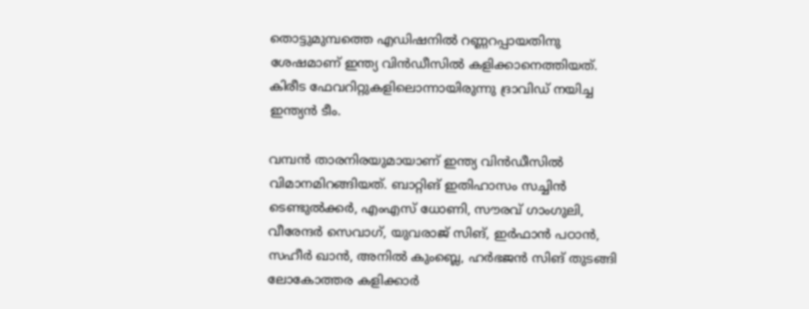തൊട്ടുമുമ്പത്തെ എഡിഷനില്‍ റണ്ണറപ്പായതിനു ശേഷമാണ് ഇന്ത്യ വിന്‍ഡീസില്‍ കളിക്കാനെത്തിയത്. കിരീട ഫേവറിറ്റുകളിലൊന്നായിരുന്നു ദ്രാവിഡ് നയിച്ച ഇന്ത്യന്‍ ടീം.

വമ്പന്‍ താരനിരയുമായാണ് ഇന്ത്യ വിന്‍ഡീസില്‍ വിമാനമിറങ്ങിയത്. ബാറ്റിങ് ഇതിഹാസം സച്ചിന്‍ ടെണ്ടുല്‍ക്കര്‍, എംഎസ് ധോണി, സൗരവ് ഗാംഗുലി, വീരേന്ദര്‍ സെവാഗ്, യുവരാജ് സിങ്, ഇര്‍ഫാന്‍ പഠാന്‍, സഹീര്‍ ഖാന്‍, അനില്‍ കുംബ്ലെ, ഹര്‍ഭജന്‍ സിങ് തുടങ്ങി ലോകോത്തര കളിക്കാര്‍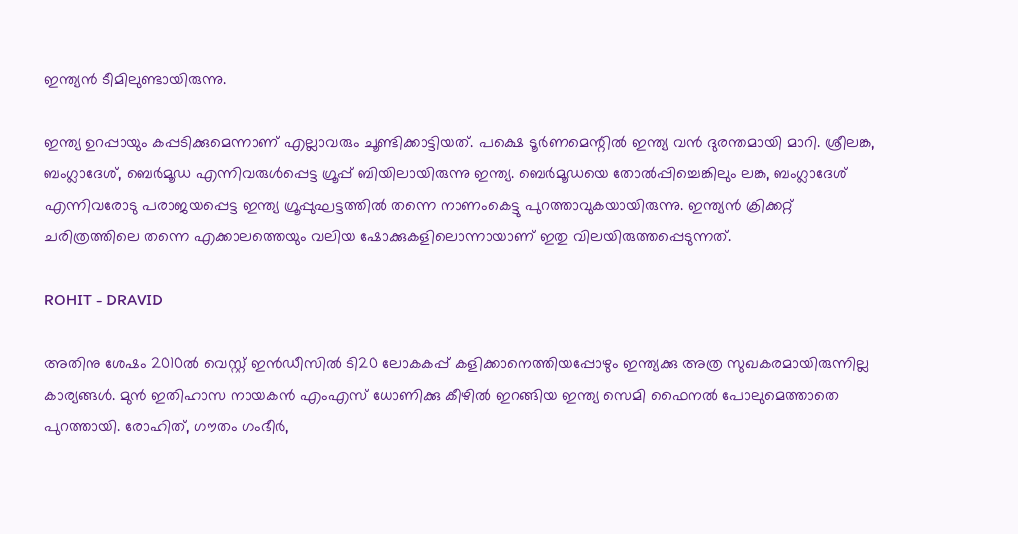ഇന്ത്യന്‍ ടീമിലുണ്ടായിരുന്നു.

ഇന്ത്യ ഉറപ്പായും കപ്പടിക്കുമെന്നാണ് എല്ലാവരും ചൂണ്ടിക്കാട്ടിയത്. പക്ഷെ ടൂര്‍ണമെന്റില്‍ ഇന്ത്യ വന്‍ ദുരന്തമായി മാറി. ശ്രീലങ്ക, ബംഗ്ലാദേശ്, ബെര്‍മൂഡ എന്നിവരുള്‍പ്പെട്ട ഗ്രൂപ്പ് ബിയിലായിരുന്നു ഇന്ത്യ. ബെര്‍മൂഡയെ തോല്‍പ്പിച്ചെങ്കിലും ലങ്ക, ബംഗ്ലാദേശ് എന്നിവരോടു പരാജയപ്പെട്ട ഇന്ത്യ ഗ്രൂപ്പുഘട്ടത്തില്‍ തന്നെ നാണംകെട്ടു പുറത്താവുകയായിരുന്നു. ഇന്ത്യന്‍ ക്രിക്കറ്റ് ചരിത്രത്തിലെ തന്നെ എക്കാലത്തെയും വലിയ ഷോക്കുകളിലൊന്നായാണ് ഇതു വിലയിരുത്തപ്പെടുന്നത്.

ROHIT - DRAVID

അതിനു ശേഷം 2010ല്‍ വെസ്റ്റ് ഇന്‍ഡീസില്‍ ടി20 ലോകകപ്പ് കളിക്കാനെത്തിയപ്പോഴും ഇന്ത്യക്കു അത്ര സുഖകരമായിരുന്നില്ല കാര്യങ്ങള്‍. മുന്‍ ഇതിഹാസ നായകന്‍ എംഎസ് ധോണിക്കു കീഴില്‍ ഇറങ്ങിയ ഇന്ത്യ സെമി ഫൈനല്‍ പോലുമെത്താതെ പുറത്തായി. രോഹിത്, ഗൗതം ഗംഭീര്‍,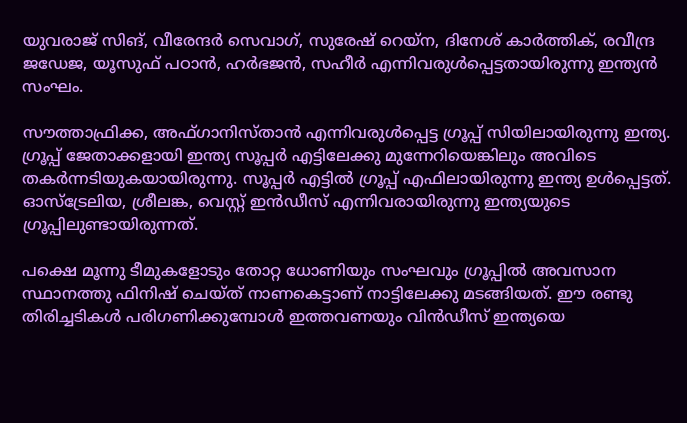യുവരാജ് സിങ്, വീരേന്ദര്‍ സെവാഗ്, സുരേഷ് റെയ്‌ന, ദിനേശ് കാര്‍ത്തിക്, രവീന്ദ്ര ജഡേജ, യൂസുഫ് പഠാന്‍, ഹര്‍ഭജന്‍, സഹീര്‍ എന്നിവരുള്‍പ്പെട്ടതായിരുന്നു ഇന്ത്യന്‍ സംഘം.

സൗത്താഫ്രിക്ക, അഫ്ഗാനിസ്താന്‍ എന്നിവരുള്‍പ്പെട്ട ഗ്രൂപ്പ് സിയിലായിരുന്നു ഇന്ത്യ. ഗ്രൂപ്പ് ജേതാക്കളായി ഇന്ത്യ സൂപ്പര്‍ എട്ടിലേക്കു മുന്നേറിയെങ്കിലും അവിടെ തകര്‍ന്നടിയുകയായിരുന്നു. സൂപ്പര്‍ എട്ടില്‍ ഗ്രൂപ്പ് എഫിലായിരുന്നു ഇന്ത്യ ഉള്‍പ്പെട്ടത്. ഓസ്‌ട്രേലിയ, ശ്രീലങ്ക, വെസ്റ്റ് ഇന്‍ഡീസ് എന്നിവരായിരുന്നു ഇന്ത്യയുടെ ഗ്രൂപ്പിലുണ്ടായിരുന്നത്.

പക്ഷെ മൂന്നു ടീമുകളോടും തോറ്റ ധോണിയും സംഘവും ഗ്രൂപ്പില്‍ അവസാന സ്ഥാനത്തു ഫിനിഷ് ചെയ്ത് നാണകെട്ടാണ് നാട്ടിലേക്കു മടങ്ങിയത്. ഈ രണ്ടു തിരിച്ചടികള്‍ പരിഗണിക്കുമ്പോള്‍ ഇത്തവണയും വിന്‍ഡീസ് ഇന്ത്യയെ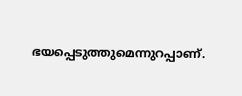ഭയപ്പെടുത്തുമെന്നുറപ്പാണ്.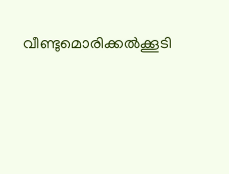വീണ്ടുമൊരിക്കല്‍ക്കൂടി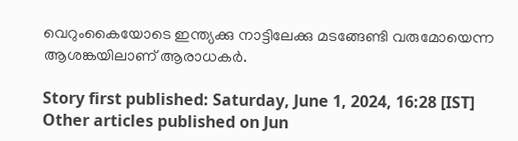വെറുംകൈയോടെ ഇന്ത്യക്കു നാട്ടിലേക്കു മടങ്ങേണ്ടി വരുമോയെന്ന ആശങ്കയിലാണ് ആരാധകര്‍.

Story first published: Saturday, June 1, 2024, 16:28 [IST]
Other articles published on Jun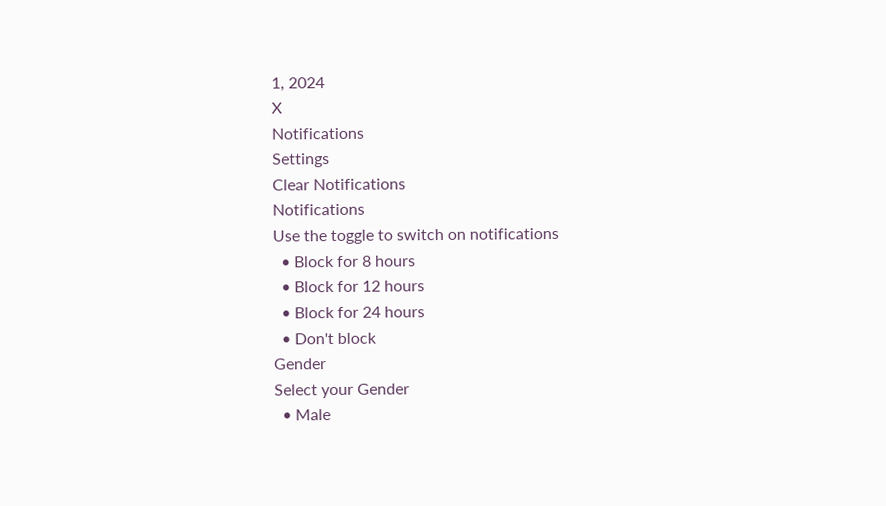1, 2024
X
Notifications
Settings
Clear Notifications
Notifications
Use the toggle to switch on notifications
  • Block for 8 hours
  • Block for 12 hours
  • Block for 24 hours
  • Don't block
Gender
Select your Gender
  • Male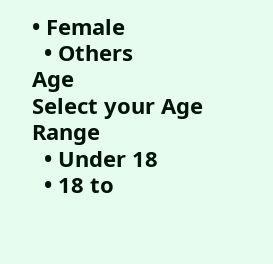• Female
  • Others
Age
Select your Age Range
  • Under 18
  • 18 to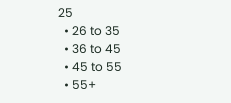25
  • 26 to 35
  • 36 to 45
  • 45 to 55
  • 55+